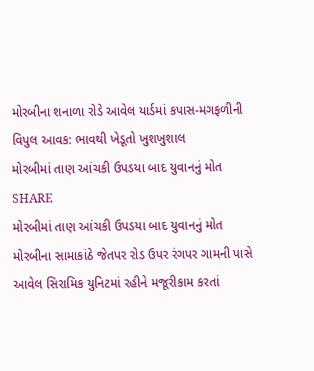મોરબીના શનાળા રોડે આવેલ યાર્ડમાં કપાસ-મગફળીની વિપુલ આવક: ભાવથી ખેડૂતો ખુશખુશાલ
મોરબીમાં તાણ આંચકી ઉપડયા બાદ યુવાનનું મોત
SHARE
મોરબીમાં તાણ આંચકી ઉપડયા બાદ યુવાનનું મોત
મોરબીના સામાકાંઠે જેતપર રોડ ઉપર રંગપર ગામની પાસે આવેલ સિરામિક યુનિટમાં રહીને મજૂરીકામ કરતાં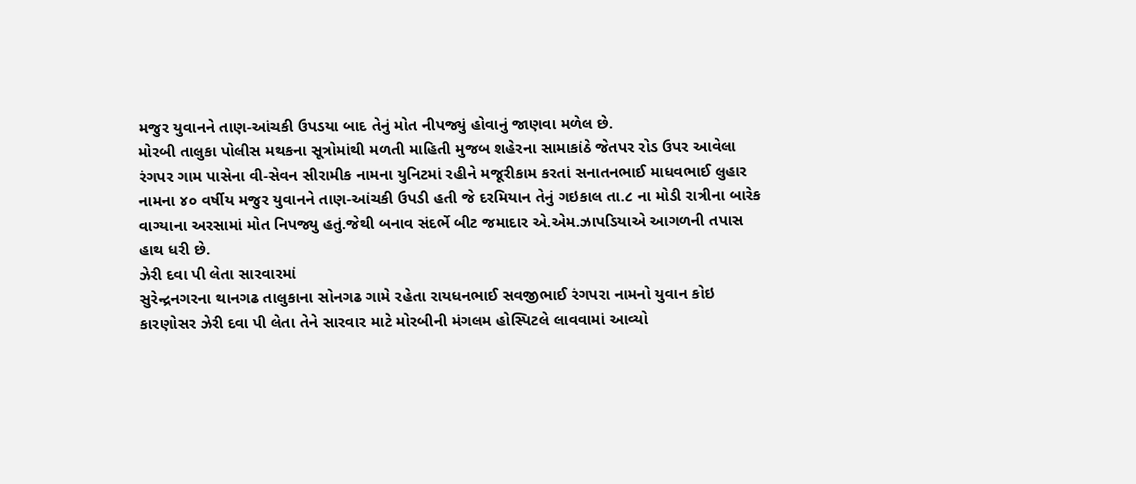મજુર યુવાનને તાણ-આંચકી ઉપડયા બાદ તેનું મોત નીપજ્યું હોવાનું જાણવા મળેલ છે.
મોરબી તાલુકા પોલીસ મથકના સૂત્રોમાંથી મળતી માહિતી મુજબ શહેરના સામાકાંઠે જેતપર રોડ ઉપર આવેલા રંગપર ગામ પાસેના વી-સેવન સીરામીક નામના યુનિટમાં રહીને મજૂરીકામ કરતાં સનાતનભાઈ માધવભાઈ લુહાર નામના ૪૦ વર્ષીય મજુર યુવાનને તાણ-આંચકી ઉપડી હતી જે દરમિયાન તેનું ગઇકાલ તા.૮ ના મોડી રાત્રીના બારેક વાગ્યાના અરસામાં મોત નિપજ્યુ હતું.જેથી બનાવ સંદર્ભે બીટ જમાદાર એ.એમ.ઝાપડિયાએ આગળની તપાસ હાથ ધરી છે.
ઝેરી દવા પી લેતા સારવારમાં
સુરેન્દ્રનગરના થાનગઢ તાલુકાના સોનગઢ ગામે રહેતા રાયધનભાઈ સવજીભાઈ રંગપરા નામનો યુવાન કોઇ કારણોસર ઝેરી દવા પી લેતા તેને સારવાર માટે મોરબીની મંગલમ હોસ્પિટલે લાવવામાં આવ્યો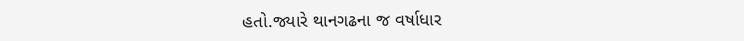હતો.જ્યારે થાનગઢના જ વર્ષાધાર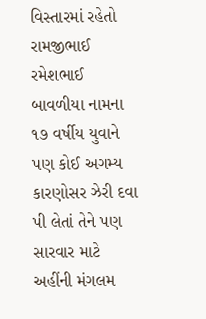વિસ્તારમાં રહેતો રામજીભાઈ રમેશભાઈ બાવળીયા નામના ૧૭ વર્ષીય યુવાને પણ કોઈ અગમ્ય કારણોસર ઝેરી દવા પી લેતાં તેને પણ સારવાર માટે અહીંની મંગલમ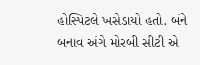હોસ્પિટલે ખસેડાયો હતો. બંને બનાવ અંગે મોરબી સીટી એ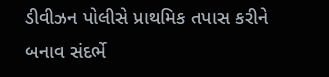ડીવીઝન પોલીસે પ્રાથમિક તપાસ કરીને બનાવ સંદર્ભે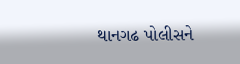થાનગઢ પોલીસને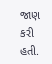જાણ કરી હતી.